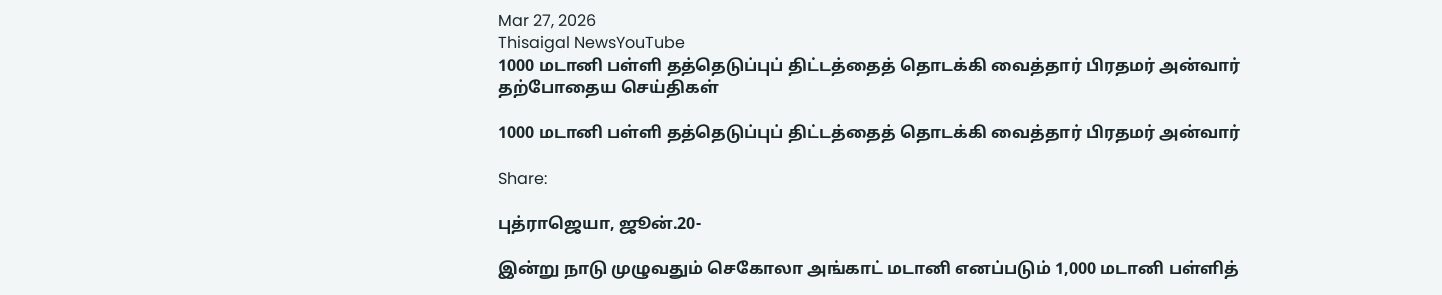Mar 27, 2026
Thisaigal NewsYouTube
1000 மடானி பள்ளி தத்தெடுப்புப் திட்டத்தைத் தொடக்கி வைத்தார் பிரதமர் அன்வார்
தற்போதைய செய்திகள்

1000 மடானி பள்ளி தத்தெடுப்புப் திட்டத்தைத் தொடக்கி வைத்தார் பிரதமர் அன்வார்

Share:

புத்ராஜெயா, ஜூன்.20-

இன்று நாடு முழுவதும் செகோலா அங்காட் மடானி எனப்படும் 1,000 மடானி பள்ளித்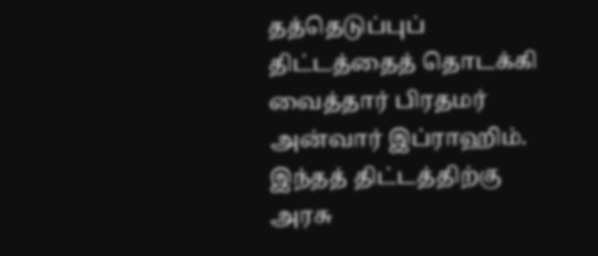தத்தெடுப்புப் திட்டத்தைத் தொடக்கி வைத்தார் பிரதமர் அன்வார் இப்ராஹிம். இந்தத் திட்டத்திற்கு அரசு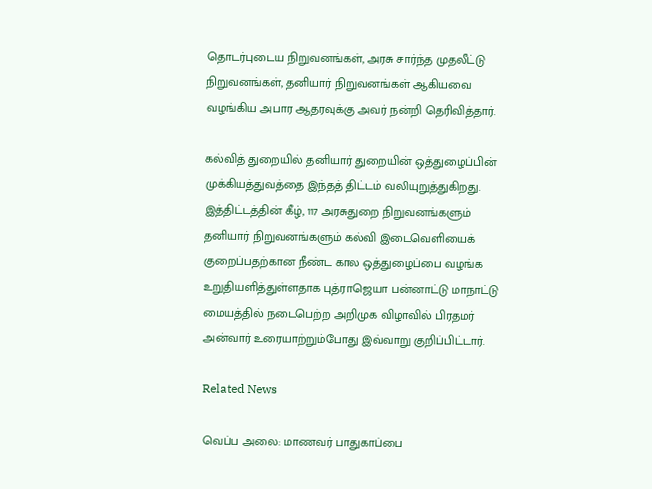தொடர்புடைய நிறுவனங்கள், அரசு சார்ந்த முதலீட்டு நிறுவனங்கள், தனியார் நிறுவனங்கள் ஆகியவை வழங்கிய அபார ஆதரவுக்கு அவர் நன்றி தெரிவித்தார்.

கல்வித் துறையில் தனியார் துறையின் ஒத்துழைப்பின் முக்கியத்துவத்தை இந்தத் திட்டம் வலியுறுத்துகிறது. இத்திட்டத்தின் கீழ், 117 அரசுதுறை நிறுவனங்களும் தனியார் நிறுவனங்களும் கல்வி இடைவெளியைக் குறைப்பதற்கான நீண்ட கால ஒத்துழைப்பை வழங்க உறுதியளித்துள்ளதாக புத்ராஜெயா பன்னாட்டு மாநாட்டு மையத்தில் நடைபெற்ற அறிமுக விழாவில் பிரதமர் அன்வார் உரையாற்றும்போது இவ்வாறு குறிப்பிட்டார்.

Related News

வெப்ப அலை: மாணவர் பாதுகாப்பை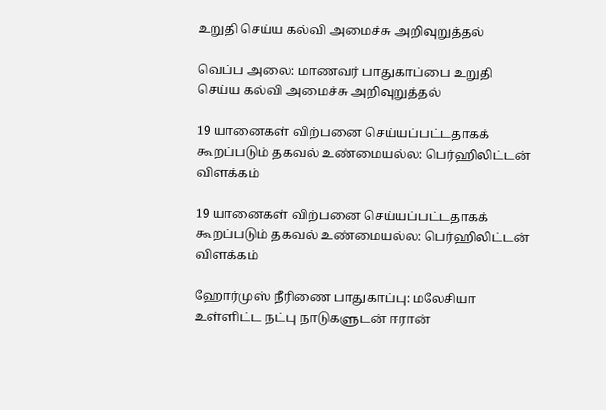உறுதி செய்ய கல்வி அமைச்சு அறிவுறுத்தல்

வெப்ப அலை: மாணவர் பாதுகாப்பை உறுதி செய்ய கல்வி அமைச்சு அறிவுறுத்தல்

19 யானைகள் விற்பனை செய்யப்பட்டதாகக் கூறப்படும் தகவல் உண்மையல்ல: பெர்ஹிலிட்டன்  விளக்கம்

19 யானைகள் விற்பனை செய்யப்பட்டதாகக் கூறப்படும் தகவல் உண்மையல்ல: பெர்ஹிலிட்டன் விளக்கம்

ஹோர்முஸ் நீரிணை பாதுகாப்பு: மலேசியா உள்ளிட்ட நட்பு நாடுகளுடன் ஈரான்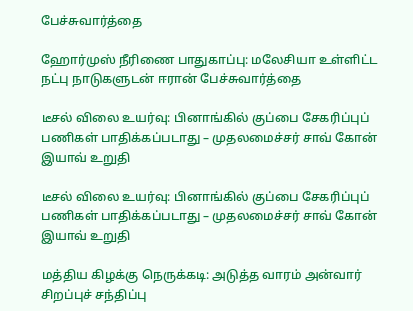பேச்சுவார்த்தை

ஹோர்முஸ் நீரிணை பாதுகாப்பு: மலேசியா உள்ளிட்ட நட்பு நாடுகளுடன் ஈரான் பேச்சுவார்த்தை

டீசல் விலை உயர்வு: பினாங்கில் குப்பை சேகரிப்புப் பணிகள் பாதிக்கப்படாது – முதலமைச்சர் சாவ் கோன் இயாவ் உறுதி

டீசல் விலை உயர்வு: பினாங்கில் குப்பை சேகரிப்புப் பணிகள் பாதிக்கப்படாது – முதலமைச்சர் சாவ் கோன் இயாவ் உறுதி

மத்திய கிழக்கு நெருக்கடி: அடுத்த வாரம் அன்வார் சிறப்புச் சந்திப்பு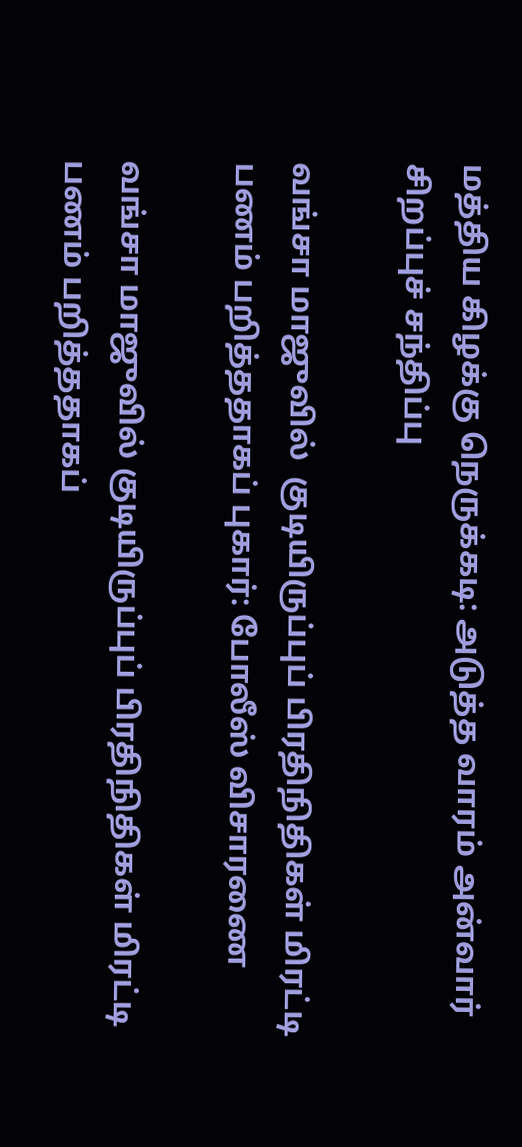மத்திய கிழக்கு நெருக்கடி: அடுத்த வாரம் அன்வார் சிறப்புச் சந்திப்பு

வங்சா மாஜுவில்  குடியிருப்புப் பிரதிநிதிகள் மிரட்டி பணம் பறித்ததாகப் புகார்: போலீஸ் விசாரணை

வங்சா மாஜுவில் குடியிருப்புப் பிரதிநிதிகள் மிரட்டி பணம் பறித்ததாகப்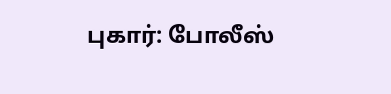புகார்: போலீஸ்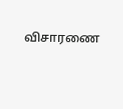விசாரணை